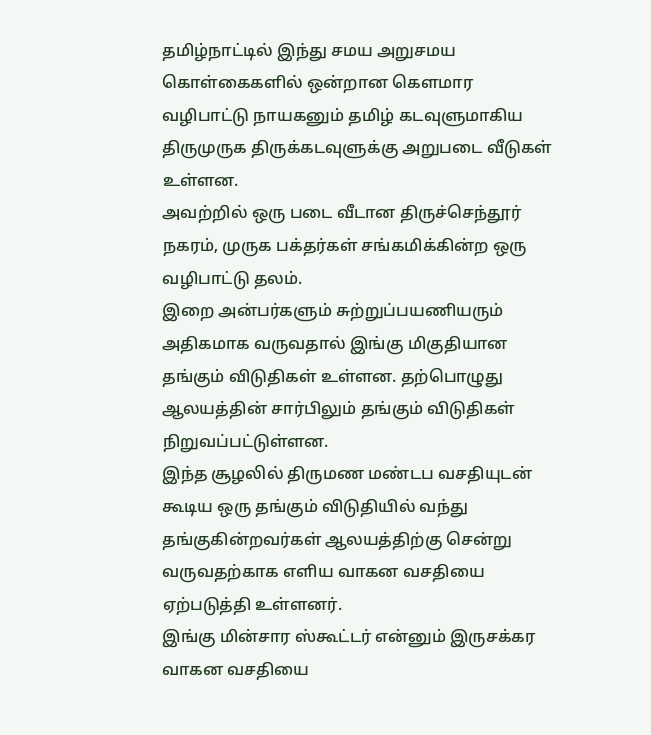தமிழ்நாட்டில் இந்து சமய அறுசமய கொள்கைகளில் ஒன்றான கௌமார வழிபாட்டு நாயகனும் தமிழ் கடவுளுமாகிய திருமுருக திருக்கடவுளுக்கு அறுபடை வீடுகள் உள்ளன.
அவற்றில் ஒரு படை வீடான திருச்செந்தூர் நகரம், முருக பக்தர்கள் சங்கமிக்கின்ற ஒரு வழிபாட்டு தலம்.
இறை அன்பர்களும் சுற்றுப்பயணியரும் அதிகமாக வருவதால் இங்கு மிகுதியான தங்கும் விடுதிகள் உள்ளன. தற்பொழுது ஆலயத்தின் சார்பிலும் தங்கும் விடுதிகள் நிறுவப்பட்டுள்ளன.
இந்த சூழலில் திருமண மண்டப வசதியுடன் கூடிய ஒரு தங்கும் விடுதியில் வந்து தங்குகின்றவர்கள் ஆலயத்திற்கு சென்று வருவதற்காக எளிய வாகன வசதியை ஏற்படுத்தி உள்ளனர்.
இங்கு மின்சார ஸ்கூட்டர் என்னும் இருசக்கர வாகன வசதியை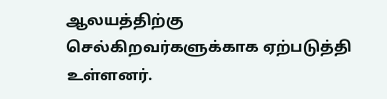ஆலயத்திற்கு செல்கிறவர்களுக்காக ஏற்படுத்தி உள்ளனர்.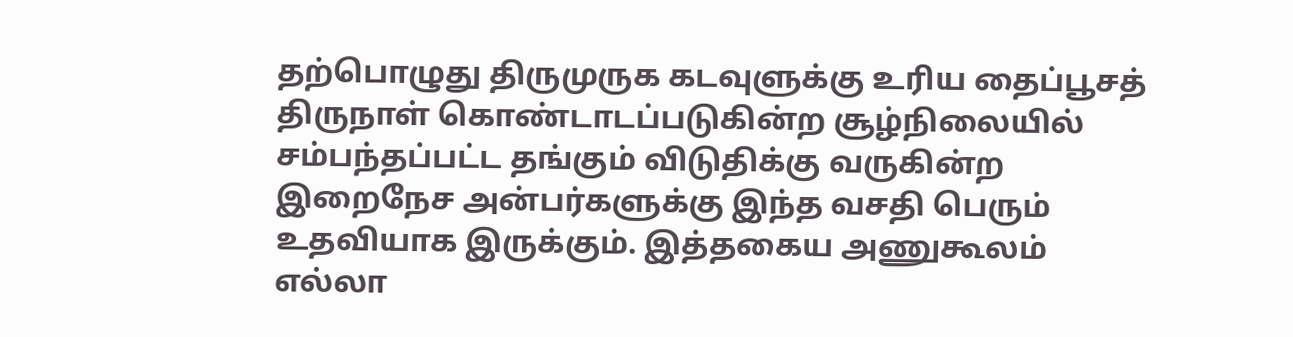தற்பொழுது திருமுருக கடவுளுக்கு உரிய தைப்பூசத் திருநாள் கொண்டாடப்படுகின்ற சூழ்நிலையில் சம்பந்தப்பட்ட தங்கும் விடுதிக்கு வருகின்ற இறைநேச அன்பர்களுக்கு இந்த வசதி பெரும் உதவியாக இருக்கும். இத்தகைய அணுகூலம் எல்லா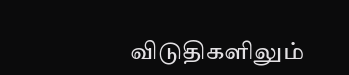விடுதிகளிலும்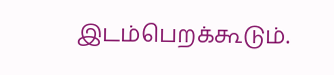இடம்பெறக்கூடும்.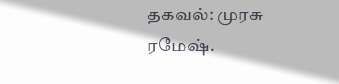தகவல்: முரசு ரமேஷ்.